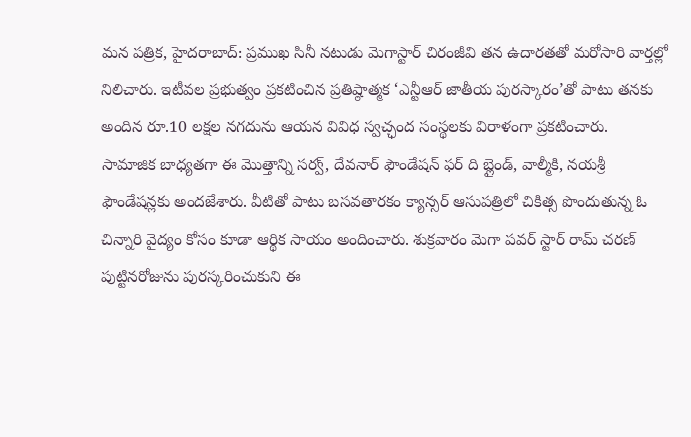మన పత్రిక, హైదరాబాద్: ప్రముఖ సినీ నటుడు మెగాస్టార్ చిరంజీవి తన ఉదారతతో మరోసారి వార్తల్లో నిలిచారు. ఇటీవల ప్రభుత్వం ప్రకటించిన ప్రతిష్ఠాత్మక ‘ఎన్టీఆర్ జాతీయ పురస్కారం’తో పాటు తనకు అందిన రూ.10 లక్షల నగదును ఆయన వివిధ స్వచ్ఛంద సంస్థలకు విరాళంగా ప్రకటించారు.
సామాజిక బాధ్యతగా ఈ మొత్తాన్ని సర్వ్, దేవనార్ ఫౌండేషన్ ఫర్ ది బ్లైండ్, వాల్మీకి, నయశ్రీ ఫౌండేషన్లకు అందజేశారు. వీటితో పాటు బసవతారకం క్యాన్సర్ ఆసుపత్రిలో చికిత్స పొందుతున్న ఓ చిన్నారి వైద్యం కోసం కూడా ఆర్థిక సాయం అందించారు. శుక్రవారం మెగా పవర్ స్టార్ రామ్ చరణ్ పుట్టినరోజును పురస్కరించుకుని ఈ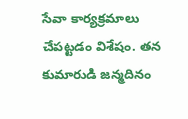సేవా కార్యక్రమాలు చేపట్టడం విశేషం. తన కుమారుడి జన్మదినం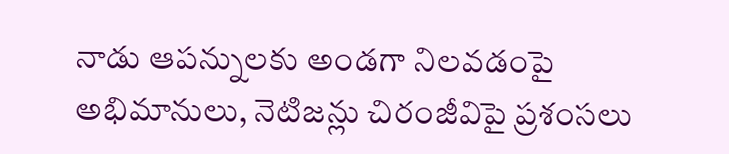నాడు ఆపన్నులకు అండగా నిలవడంపై అభిమానులు, నెటిజన్లు చిరంజీవిపై ప్రశంసలు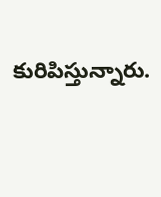కురిపిస్తున్నారు.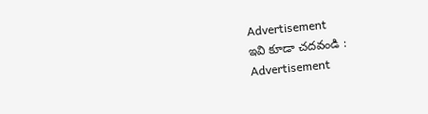Advertisement
ఇవి కూడా చదవండి :
Advertisement